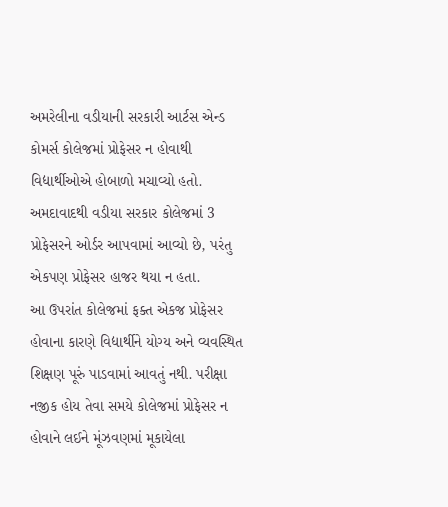અમરેલીના વડીયાની સરકારી આર્ટસ એન્ડ કોમર્સ કોલેજમાં પ્રોફેસર ન હોવાથી વિદ્યાર્થીઓએ હોબાળો મચાવ્યો હતો. અમદાવાદથી વડીયા સરકાર કોલેજમાં 3 પ્રોફેસરને ઓર્ડર આપવામાં આવ્યો છે, પરંતુ એકપણ પ્રોફેસર હાજર થયા ન હતા.
આ ઉપરાંત કોલેજમાં ફક્ત એકજ પ્રોફેસર હોવાના કારણે વિદ્યાર્થીને યોગ્ય અને વ્યવસ્થિત શિક્ષણ પૂરું પાડવામાં આવતું નથી. પરીક્ષા નજીક હોય તેવા સમયે કોલેજમાં પ્રોફેસર ન હોવાને લઈને મૂંઝવણમાં મૂકાયેલા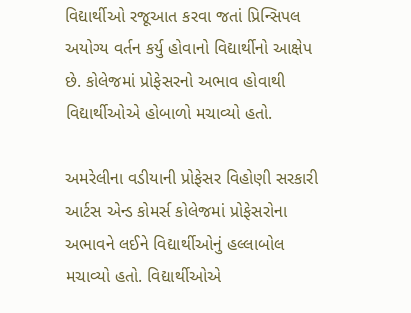વિદ્યાર્થીઓ રજૂઆત કરવા જતાં પ્રિન્સિપલ અયોગ્ય વર્તન કર્યુ હોવાનો વિદ્યાર્થીનો આક્ષેપ છે. કોલેજમાં પ્રોફેસરનો અભાવ હોવાથી વિદ્યાર્થીઓએ હોબાળો મચાવ્યો હતો.

અમરેલીના વડીયાની પ્રોફેસર વિહોણી સરકારી આર્ટસ એન્ડ કોમર્સ કોલેજમાં પ્રોફેસરોના અભાવને લઈને વિદ્યાર્થીઓનું હલ્લાબોલ મચાવ્યો હતો. વિદ્યાર્થીઓએ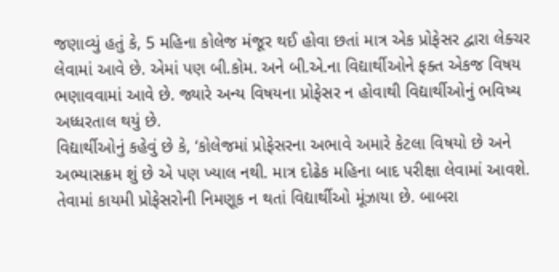જણાવ્યું હતું કે, 5 મહિના કોલેજ મંજૂર થઈ હોવા છતાં માત્ર એક પ્રોફેસર દ્વારા લેક્ચર લેવામાં આવે છે. એમાં પણ બી.કોમ. અને બી.એ.ના વિદ્યાર્થીઓને ફક્ત એકજ વિષય ભણાવવામાં આવે છે. જ્યારે અન્ય વિષયના પ્રોફેસર ન હોવાથી વિદ્યાર્થીઓનું ભવિષ્ય અધ્ધરતાલ થયું છે.
વિદ્યાર્થીઓનું કહેવું છે કે, ‘કોલેજમાં પ્રોફેસરના અભાવે અમારે કેટલા વિષયો છે અને અભ્યાસક્રમ શું છે એ પણ ખ્યાલ નથી. માત્ર દોઢેક મહિના બાદ પરીક્ષા લેવામાં આવશે. તેવામાં કાયમી પ્રોફેસરોની નિમણૂક ન થતાં વિદ્યાર્થીઓ મૂંઝાયા છે. બાબરા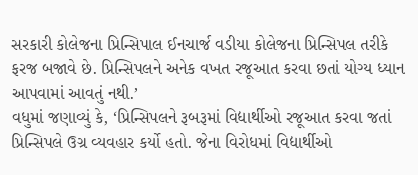સરકારી કોલેજના પ્રિન્સિપાલ ઈનચાર્જ વડીયા કોલેજના પ્રિન્સિપલ તરીકે ફરજ બજાવે છે. પ્રિન્સિપલને અનેક વખત રજૂઆત કરવા છતાં યોગ્ય ધ્યાન આપવામાં આવતું નથી.’
વધુમાં જણાવ્યું કે, ‘પ્રિન્સિપલને રૂબરૂમાં વિદ્યાર્થીઓ રજૂઆત કરવા જતાં પ્રિન્સિપલે ઉગ્ર વ્યવહાર કર્યો હતો. જેના વિરોધમાં વિદ્યાર્થીઓ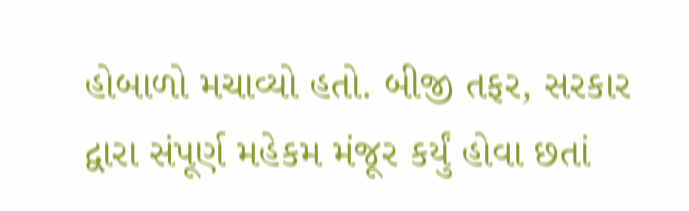હોબાળો મચાવ્યો હતો. બીજી તફર, સરકાર દ્વારા સંપૂર્ણ મહેકમ મંજૂર કર્યું હોવા છતાં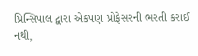પ્રિન્સિપાલ દ્વારા એકપણ પ્રોફેસરની ભરતી કરાઈ નથી,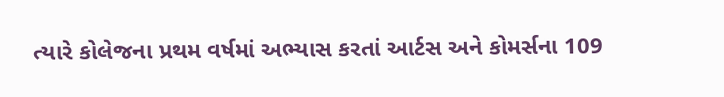ત્યારે કોલેજના પ્રથમ વર્ષમાં અભ્યાસ કરતાં આર્ટસ અને કોમર્સના 109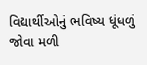વિદ્યાર્થીઓનું ભવિષ્ય ધૂંધળું જોવા મળી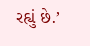રહ્યું છે.’